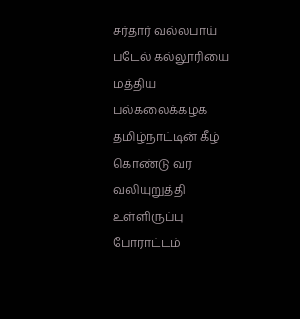சர்தார் வல்லபாய் படேல் கல்லூரியை மத்திய பல்கலைக்கழக தமிழ்நாட்டின் கீழ் கொண்டு வர வலியுறுத்தி உள்ளிருப்பு போராட்டம்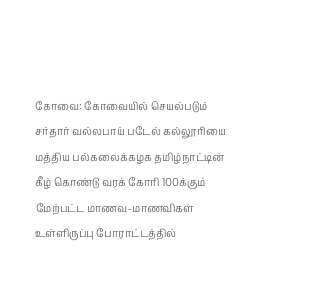கோவை: கோவையில் செயல்படும் சர்தார் வல்லபாய் படேல் கல்லூரியை மத்திய பல்கலைக்கழக தமிழ்நாட்டின் கீழ் கொண்டு வரக் கோரி 100க்கும் மேற்பட்ட மாணவ-மாணவிகள் உள்ளிருப்பு போராட்டத்தில்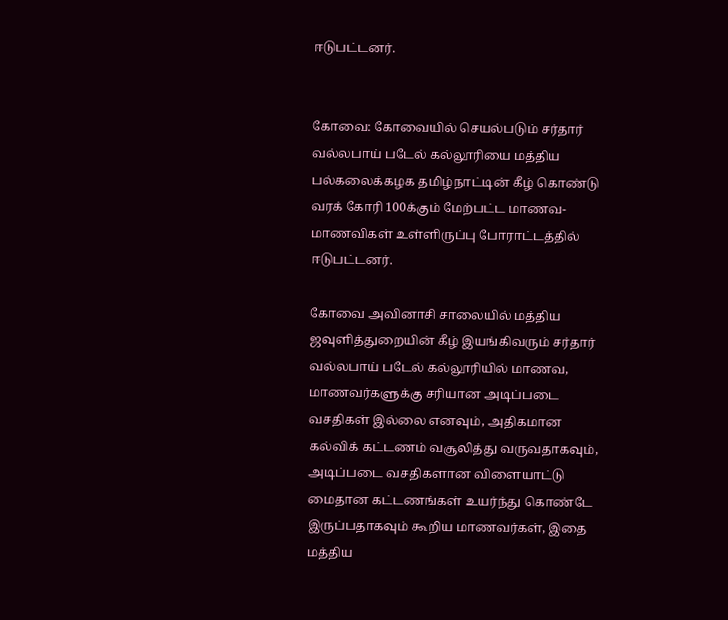ஈடுபட்டனர்.


கோவை: கோவையில் செயல்படும் சர்தார் வல்லபாய் படேல் கல்லூரியை மத்திய பல்கலைக்கழக தமிழ்நாட்டின் கீழ் கொண்டு வரக் கோரி 100க்கும் மேற்பட்ட மாணவ-மாணவிகள் உள்ளிருப்பு போராட்டத்தில் ஈடுபட்டனர்.

கோவை அவினாசி சாலையில் மத்திய ஜவுளித்துறையின் கீழ் இயங்கிவரும் சர்தார் வல்லபாய் படேல் கல்லூரியில் மாணவ, மாணவர்களுக்கு சரியான அடிப்படை வசதிகள் இல்லை எனவும், அதிகமான கல்விக் கட்டணம் வசூலித்து வருவதாகவும், அடிப்படை வசதிகளான விளையாட்டு மைதான கட்டணங்கள் உயர்ந்து கொண்டே இருப்பதாகவும் கூறிய மாணவர்கள், இதை மத்திய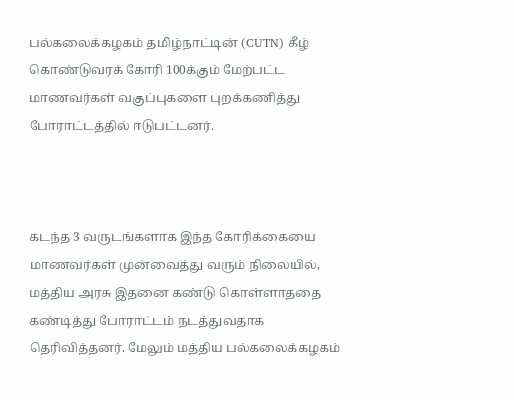பல்கலைக்கழகம் தமிழ்நாட்டின் (CUTN) கீழ் கொண்டுவரக் கோரி 100க்கும் மேற்பட்ட மாணவர்கள் வகுப்புகளை புறக்கணித்து போராட்டத்தில் ஈடுபட்டனர்.



கடந்த 3 வருடங்களாக இந்த கோரிக்கையை மாணவர்கள் முன்வைத்து வரும் நிலையில், மத்திய அரசு இதனை கண்டு கொள்ளாததை கண்டித்து போராட்டம் நடத்துவதாக தெரிவித்தனர். மேலும் மத்திய பல்கலைக்கழகம்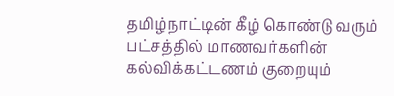தமிழ்நாட்டின் கீழ் கொண்டு வரும் பட்சத்தில் மாணவர்களின் கல்விக்கட்டணம் குறையும்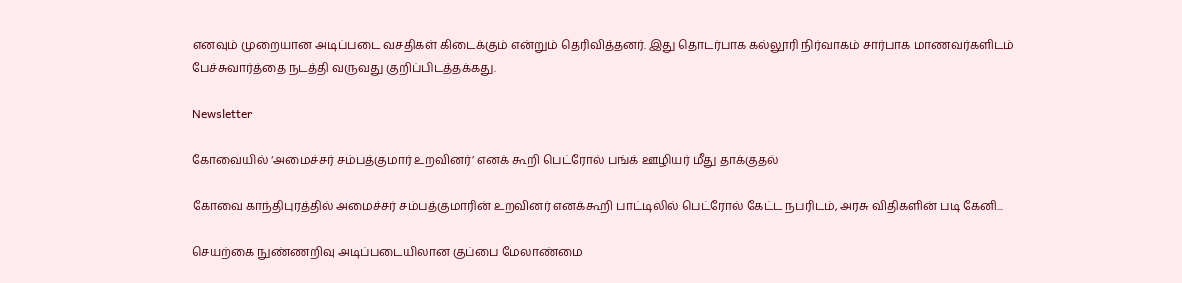எனவும் முறையான அடிப்படை வசதிகள் கிடைக்கும் என்றும் தெரிவித்தனர். இது தொடர்பாக கல்லூரி நிர்வாகம் சார்பாக மாணவர்களிடம் பேச்சுவார்த்தை நடத்தி வருவது குறிப்பிடத்தக்கது.

Newsletter

கோவையில் ‘அமைச்சர் சம்பத்குமார் உறவினர்’ எனக் கூறி பெட்ரோல் பங்க் ஊழியர் மீது தாக்குதல்

கோவை காந்திபுரத்தில் அமைச்சர் சம்பத்குமாரின் உறவினர் எனக்கூறி பாட்டிலில் பெட்ரோல் கேட்ட நபரிடம், அரசு விதிகளின் படி கேனி...

செயற்கை நுண்ணறிவு அடிப்படையிலான குப்பை மேலாண்மை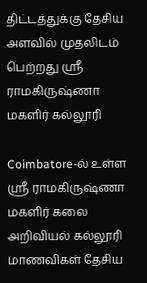திட்டத்துக்கு தேசிய அளவில் முதலிடம் பெற்றது ஶ்ரீ ராமகிருஷ்ணா மகளிர் கல்லூரி

Coimbatore-ல் உள்ள ஶ்ரீ ராமகிருஷ்ணா மகளிர் கலை அறிவியல் கல்லூரி மாணவிகள் தேசிய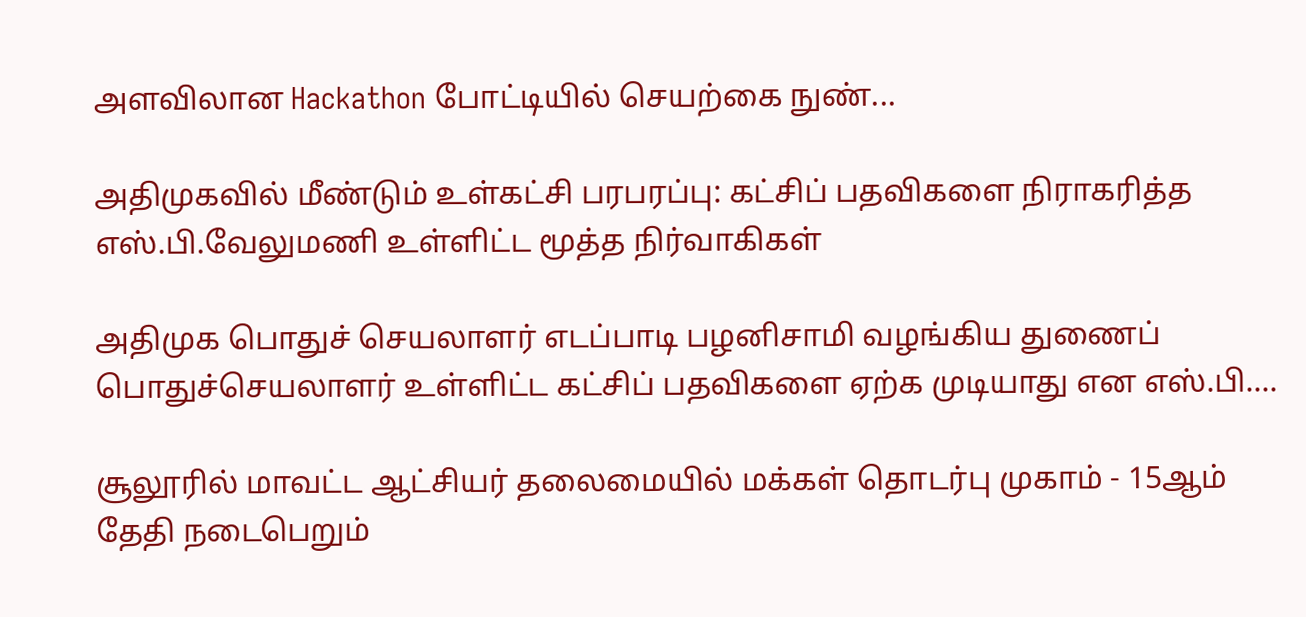அளவிலான Hackathon போட்டியில் செயற்கை நுண்...

அதிமுகவில் மீண்டும் உள்கட்சி பரபரப்பு: கட்சிப் பதவிகளை நிராகரித்த எஸ்.பி.வேலுமணி உள்ளிட்ட மூத்த நிர்வாகிகள்

அதிமுக பொதுச் செயலாளர் எடப்பாடி பழனிசாமி வழங்கிய துணைப் பொதுச்செயலாளர் உள்ளிட்ட கட்சிப் பதவிகளை ஏற்க முடியாது என எஸ்.பி....

சூலூரில் மாவட்ட ஆட்சியர் தலைமையில் மக்கள் தொடர்பு முகாம் - 15ஆம் தேதி நடைபெறும்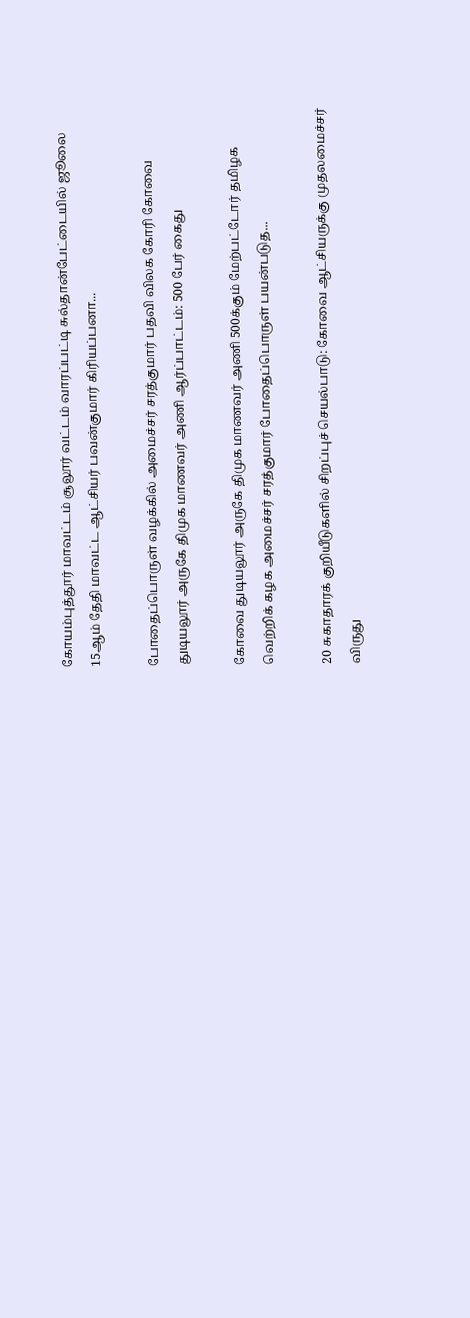கோயம்புத்தூர் மாவட்டம் சூலூர் வட்டம் வாரப்பட்டி சுல்தான்பேட்டையில் ஜூலை 15ஆம் தேதி மாவட்ட ஆட்சியர் பவன்குமார் கிரியப்பனா...

போதைப்பொருள் வழக்கில் அமைச்சர் சரத்குமார் பதவி விலக கோரி கோவை துடியலூர் அருகே திமுக மாணவர் அணி ஆர்ப்பாட்டம்: 500 பேர் கைது

கோவை துடியலூர் அருகே திமுக மாணவர் அணி 500க்கும் மேற்பட்டோர் தமிழக வெற்றிக் கழக அமைச்சர் சரத்குமார் போதைப்பொருள் பயன்படுத...

20 சுகாதாரக் குறியீடுகளில் சிறப்புச் செயல்பாடு: கோவை ஆட்சியருக்கு முதலமைச்சர் விருது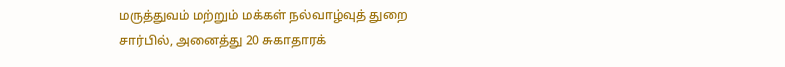மருத்துவம் மற்றும் மக்கள் நல்வாழ்வுத் துறை சார்பில், அனைத்து 20 சுகாதாரக்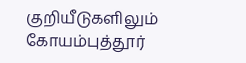குறியீடுகளிலும் கோயம்புத்தூர்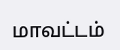மாவட்டம்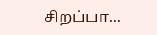சிறப்பா...